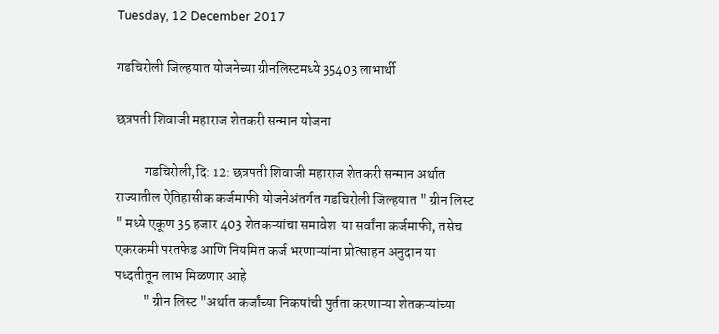Tuesday, 12 December 2017

गडचिरोली जिल्हयात योजनेच्या ग्रीनलिस्टमध्ये 35403 लाभार्थी

छत्रपती शिवाजी महाराज शेतकरी सन्मान योजना

          गडचिरोली,दि: 12: छत्रपती शिवाजी महाराज शेतकरी सन्मान अर्थात राज्यातील ऐतिहासीक कर्जमाफी योजनेअंतर्गत गडचिरोली जिल्हयात " ग्रीन लिस्ट " मध्ये एकूण 35 हजार 403 शेतकऱ्यांचा समावेश  या सर्वांना कर्जमाफी, तसेच एकरकमी परतफेड आणि नियमित कर्ज भरणाऱ्यांना प्रोत्साहन अनुदान या पध्दतीतून लाभ मिळणार आहे
          " ग्रीन लिस्ट "अर्थात कर्जांच्या निकषांची पुर्तता करणाऱ्या शेतकऱ्यांच्या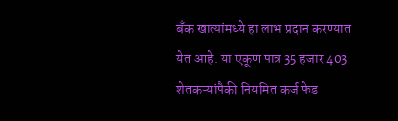बँक खात्यांमध्ये हा लाभ प्रदान करण्यात येत आहे. या एकूण पात्र 35 हजार 403 शेतकऱ्यांपैकी नियमित कर्ज फेड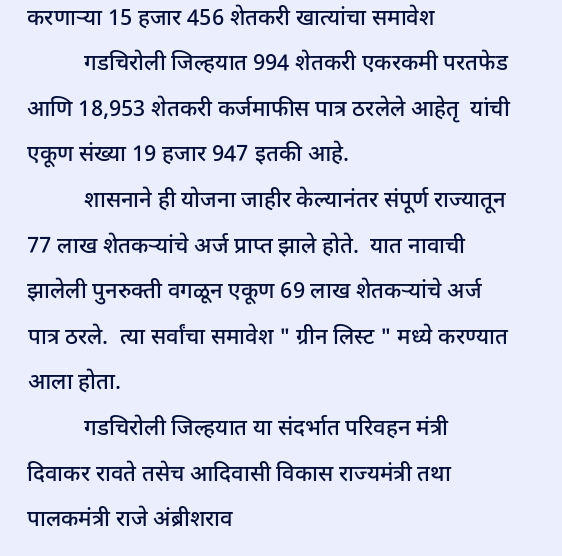करणाऱ्या 15 हजार 456 शेतकरी खात्यांचा समावेश
          गडचिरोली जिल्हयात 994 शेतकरी एकरकमी परतफेड आणि 18,953 शेतकरी कर्जमाफीस पात्र ठरलेले आहेतृ  यांची एकूण संख्या 19 हजार 947 इतकी आहे.
          शासनाने ही योजना जाहीर केल्यानंतर संपूर्ण राज्यातून 77 लाख शेतकऱ्यांचे अर्ज प्राप्त झाले होते.  यात नावाची झालेली पुनरुक्ती वगळून एकूण 69 लाख शेतकऱ्यांचे अर्ज पात्र ठरले.  त्या सर्वांचा समावेश " ग्रीन लिस्ट " मध्ये करण्यात आला होता.
          गडचिरोली जिल्हयात या संदर्भात परिवहन मंत्री दिवाकर रावते तसेच आदिवासी विकास राज्यमंत्री तथा पालकमंत्री राजे अंब्रीशराव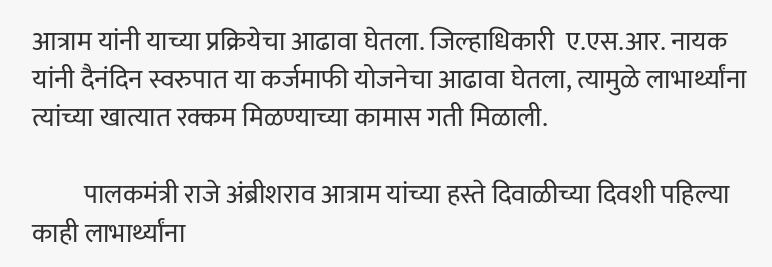आत्राम यांनी याच्या प्रक्रियेचा आढावा घेतला. जिल्हाधिकारी  ए.एस.आर. नायक यांनी दैनंदिन स्वरुपात या कर्जमाफी योजनेचा आढावा घेतला, त्यामुळे लाभार्थ्यांना त्यांच्या खात्यात रक्कम मिळण्याच्या कामास गती मिळाली.

          पालकमंत्री राजे अंब्रीशराव आत्राम यांच्या हस्ते दिवाळीच्या दिवशी पहिल्या काही लाभार्थ्यांना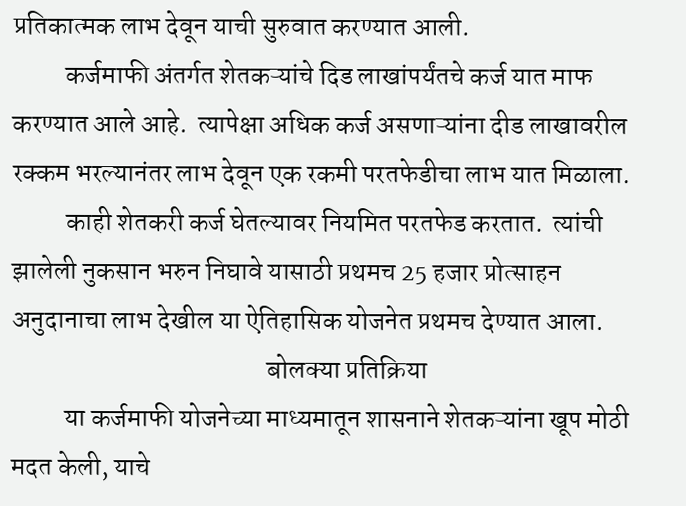प्रतिकात्मक लाभ देवून याची सुरुवात करण्यात आली.
          कर्जमाफी अंतर्गत शेतकऱ्यांचे दिड लाखांपर्यंतचे कर्ज यात माफ करण्यात आले आहे.  त्यापेक्षा अधिक कर्ज असणाऱ्यांना दीड लाखावरील रक्कम भरल्यानंतर लाभ देवून एक रकमी परतफेडीचा लाभ यात मिळाला.
          काही शेतकरी कर्ज घेतल्यावर नियमित परतफेड करतात.  त्यांची झालेली नुकसान भरुन निघावे यासाठी प्रथमच 25 हजार प्रोत्साहन अनुदानाचा लाभ देखील या ऐतिहासिक योजनेत प्रथमच देण्यात आला.
                                                बोलक्या प्रतिक्रिया
          या कर्जमाफी योजनेच्या माध्यमातून शासनाने शेतकऱ्यांना खूप मोठी मदत केली, याचे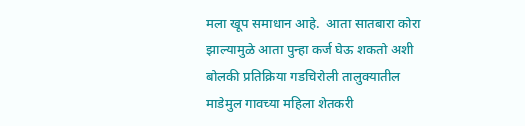मला खूप समाधान आहे.  आता सातबारा कोरा झाल्यामुळे आता पुन्हा कर्ज घेऊ शकतो अशी बोलकी प्रतिक्रिया गडचिरोली तालुक्यातील माडेमुल गावच्या महिला शेतकरी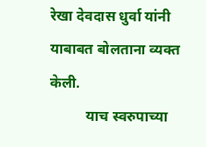रेखा देवदास धुर्वा यांनी याबाबत बोलताना व्यक्त केली.
          याच स्वरुपाच्या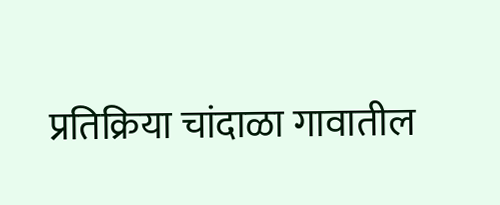प्रतिक्रिया चांदाळा गावातील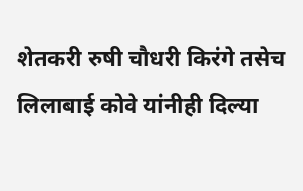शेतकरी रुषी चौधरी किरंगे तसेच लिलाबाई कोवे यांनीही दिल्या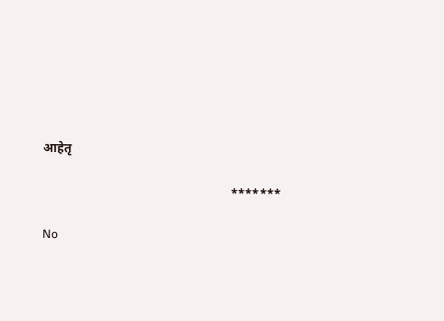आहेतृ

                                                            *******

No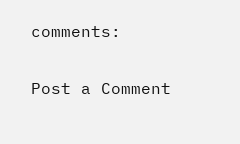comments:

Post a Comment